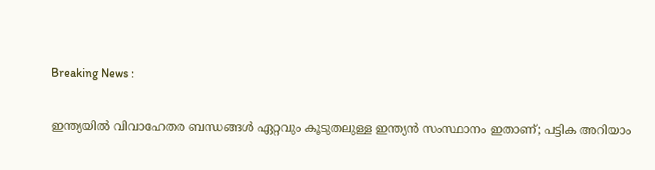Breaking News :

ഇന്ത്യയില്‍ വിവാഹേതര ബന്ധങ്ങള്‍ ഏറ്റവും കൂടുതലുള്ള ഇന്ത്യന്‍ സംസ്ഥാനം ഇതാണ്; പട്ടിക അറിയാം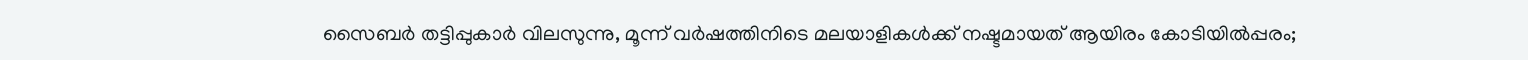സൈബര്‍ തട്ടിപ്പുകാര്‍ വിലസുന്നു, മൂന്ന് വര്‍ഷത്തിനിടെ മലയാളികള്‍ക്ക് നഷ്ടമായത് ആയിരം കോടിയില്‍പ്പരം;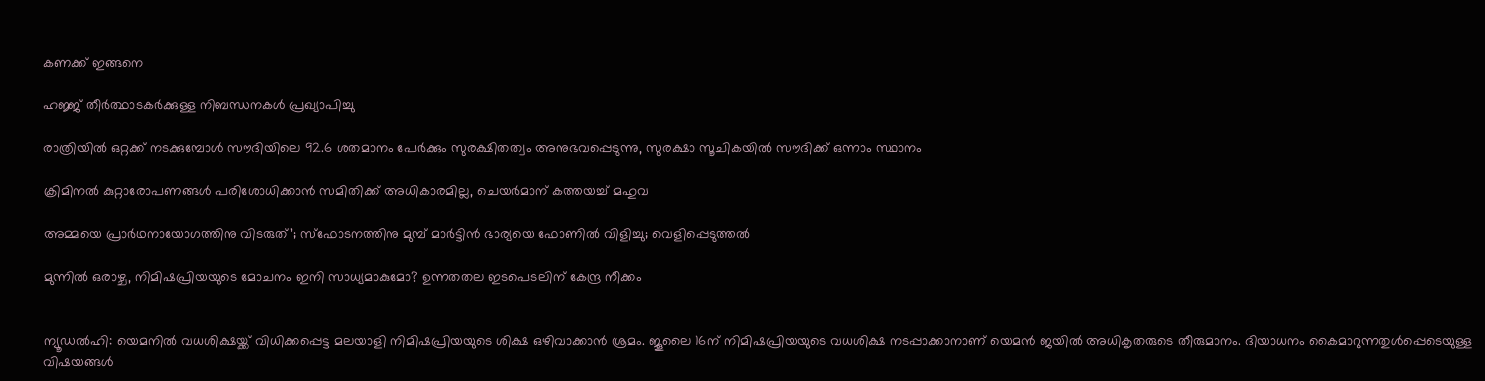കണക്ക് ഇങ്ങനെ

ഹജ്ജ് തീർത്ഥാടകർക്കുള്ള നിബന്ധനകൾ പ്രഖ്യാപിച്ചു

രാത്രിയിൽ ഒറ്റക്ക് നടക്കുമ്പോൾ സൗദിയിലെ 92.6 ശതമാനം പേർക്കും സുരക്ഷിതത്വം അനുഭവപ്പെടുന്നു, സുരക്ഷാ സൂചികയിൽ സൗദിക്ക് ഒന്നാം സ്ഥാനം

ക്രിമിനല്‍ കുറ്റാരോപണങ്ങള്‍ പരിശോധിക്കാന്‍ സമിതിക്ക്‌ അധികാരമില്ല, ചെയര്‍മാന്‌ കത്തയച്ച് മഹുവ

അമ്മയെ പ്രാര്‍ഥനായോഗത്തിനു വിടരുത്’; സ്‌ഫോടനത്തിനു മുമ്പ് മാര്‍ട്ടിന്‍ ഭാര്യയെ ഫോണില്‍ വിളിച്ചു; വെളിപ്പെടുത്തല്‍

മുന്നിൽ ഒരാഴ്ച, നിമിഷപ്രിയയുടെ മോചനം ഇനി സാധ്യമാകുമോ? ഉന്നതതല ഇടപെടലിന് കേന്ദ്ര നീക്കം


ന്യൂഡൽഹി: യെമനിൽ വധശിക്ഷയ്ക്ക് വിധിക്കപ്പെട്ട മലയാളി നിമിഷപ്രിയയുടെ ശിക്ഷ ഒഴിവാക്കാൻ ശ്രമം. ജൂലൈ 16ന് നിമിഷപ്രിയയുടെ വധശിക്ഷ നടപ്പാക്കാനാണ് യെമൻ ജയിൽ അധികൃതരുടെ തീരുമാനം. ദിയാധനം കൈമാറുന്നതുൾപ്പെടെയുള്ള വിഷയങ്ങൾ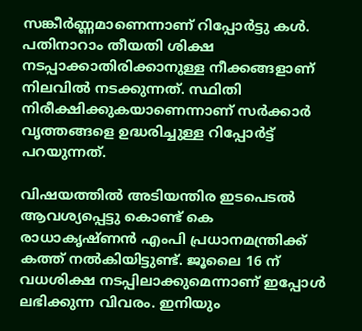സങ്കീർണ്ണമാണെന്നാണ് റിപ്പോർട്ടു കൾ. പതിനാറാം തീയതി ശിക്ഷ നടപ്പാക്കാതിരിക്കാനുള്ള നീക്കങ്ങളാണ് നിലവിൽ നടക്കുന്നത്. സ്ഥിതി നിരീക്ഷിക്കുകയാണെന്നാണ് സർക്കാർ വൃത്തങ്ങളെ ഉദ്ധരിച്ചുള്ള റിപ്പോർട്ട് പറയുന്നത്.

വിഷയത്തിൽ അടിയന്തിര ഇടപെടൽ ആവശ്യപ്പെട്ടു കൊണ്ട് കെ രാധാകൃഷ്ണൻ എംപി പ്രധാനമന്ത്രിക്ക് കത്ത് നൽകിയിട്ടുണ്ട്. ജൂലൈ 16 ന് വധശിക്ഷ നടപ്പിലാക്കുമെന്നാണ് ഇപ്പോൾ ലഭിക്കുന്ന വിവരം. ഇനിയും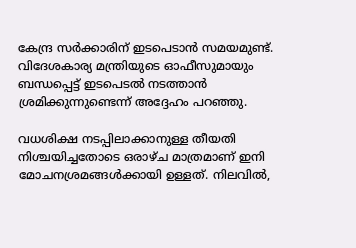കേന്ദ്ര സർക്കാരിന് ഇടപെടാൻ സമയമുണ്ട്. വിദേശകാര്യ മന്ത്രിയുടെ ഓഫീസുമായും ബന്ധപ്പെട്ട് ഇടപെടൽ നടത്താൻ ശ്രമിക്കുന്നുണ്ടെന്ന് അദ്ദേഹം പറഞ്ഞു.

വധശിക്ഷ നടപ്പിലാക്കാനുള്ള തീയതി നിശ്ചയിച്ചതോടെ ഒരാഴ്ച മാത്രമാണ് ഇനി മോചനശ്രമങ്ങൾക്കായി ഉള്ളത്. നിലവിൽ,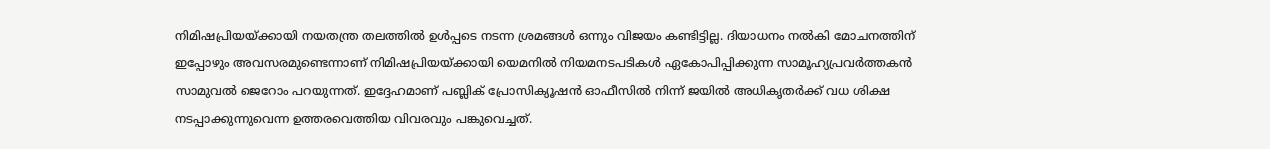നിമിഷപ്രിയയ്ക്കായി നയതന്ത്ര തലത്തിൽ ഉൾപ്പടെ നടന്ന ശ്രമങ്ങൾ ഒന്നും വിജയം കണ്ടിട്ടില്ല. ദിയാധനം നൽകി മോചനത്തിന് ഇപ്പോഴും അവസരമുണ്ടെന്നാണ് നിമിഷപ്രിയയ്ക്കായി യെമനിൽ നിയമനടപടികൾ ഏകോപിപ്പിക്കുന്ന സാമൂഹ്യപ്രവർത്തകൻ സാമുവൽ ജെറോം പറയുന്നത്. ഇദ്ദേഹമാണ് പബ്ലിക് പ്രോസിക്യൂഷൻ ഓഫീസിൽ നിന്ന് ജയിൽ അധികൃതർക്ക് വധ ശിക്ഷ നടപ്പാക്കുന്നുവെന്ന ഉത്തരവെത്തിയ വിവരവും പങ്കുവെച്ചത്.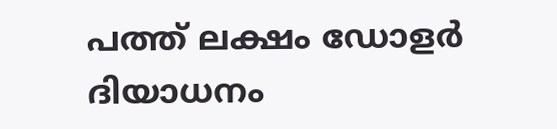പത്ത് ലക്ഷം ഡോളർ ദിയാധനം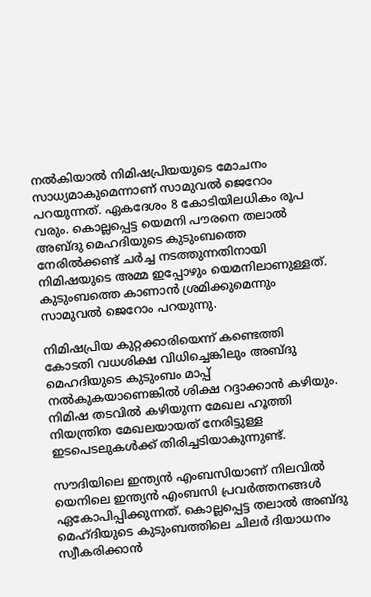നൽകിയാൽ നിമിഷപ്രിയയുടെ മോചനം സാധ്യമാകുമെന്നാണ് സാമുവൽ ജെറോം പറയുന്നത്. ഏകദേശം 8 കോടിയിലധികം രൂപ വരും. കൊല്ലപ്പെട്ട യെമനി പൗരനെ തലാൽ അബ്ദു മെഹദിയുടെ കുടുംബത്തെ നേരിൽക്കണ്ട് ചർച്ച നടത്തുന്നതിനായി നിമിഷയുടെ അമ്മ ഇപ്പോഴും യെമനിലാണുള്ളത്. കുടുംബത്തെ കാണാൻ ശ്രമിക്കുമെന്നും സാമുവൽ ജെറോം പറയുന്നു.

നിമിഷപ്രിയ കുറ്റക്കാരിയെന്ന് കണ്ടെത്തി കോടതി വധശിക്ഷ വിധിച്ചെങ്കിലും അബ്ദു മെഹദിയുടെ കുടുംബം മാപ്പ് നൽകുകയാണെങ്കിൽ ശിക്ഷ റദ്ദാക്കാൻ കഴിയും. നിമിഷ തടവിൽ കഴിയുന്ന മേഖല ഹൂത്തി നിയന്ത്രിത മേഖലയായത് നേരിട്ടുള്ള ഇടപെടലുകൾക്ക് തിരിച്ചടിയാകുന്നുണ്ട്.

സൗദിയിലെ ഇന്ത്യൻ എംബസിയാണ് നിലവിൽ യെനിലെ ഇന്ത്യൻ എംബസി പ്രവർത്തനങ്ങൾ ഏകോപിപ്പിക്കുന്നത്. കൊല്ലപ്പെട്ട തലാൽ അബ്ദു മെഹ്ദിയുടെ കുടുംബത്തിലെ ചിലർ ദിയാധനം സ്വീകരിക്കാൻ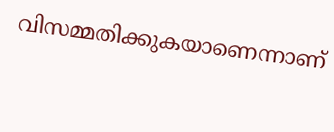വിസമ്മതിക്കുകയാണെന്നാണ്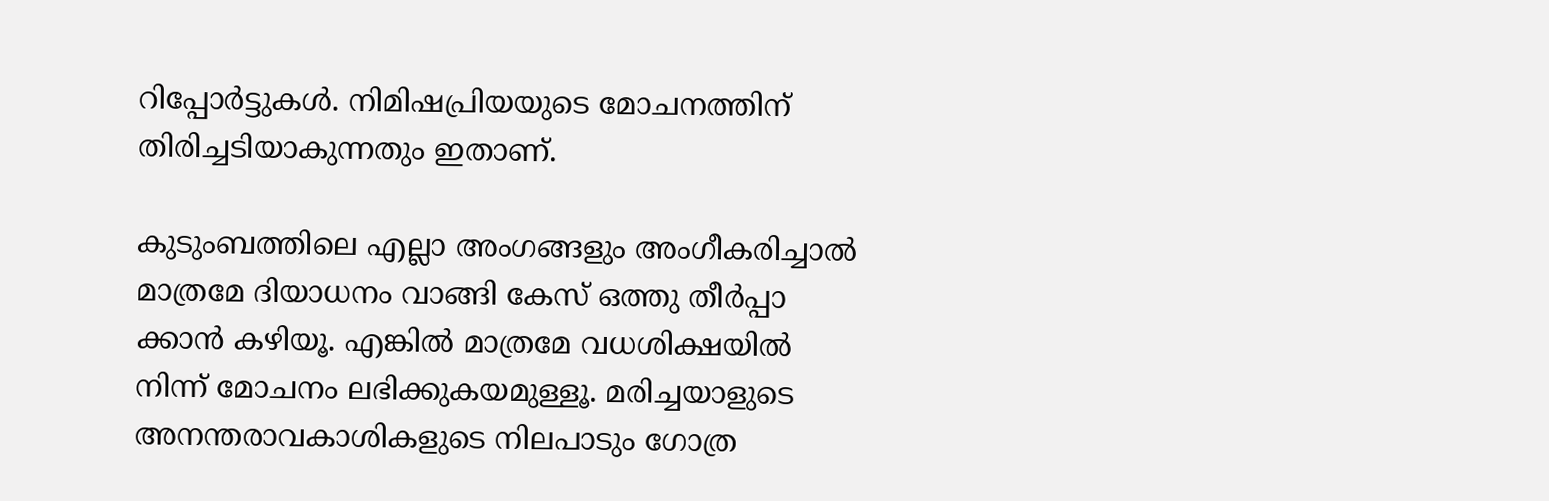റിപ്പോർട്ടുകൾ. നിമിഷപ്രിയയുടെ മോചനത്തിന് തിരിച്ചടിയാകുന്നതും ഇതാണ്.

കുടുംബത്തിലെ എല്ലാ അംഗങ്ങളും അംഗീകരിച്ചാൽ മാത്രമേ ദിയാധനം വാങ്ങി കേസ് ഒത്തു തീർപ്പാ ക്കാൻ കഴിയൂ. എങ്കിൽ മാത്രമേ വധശിക്ഷയിൽ നിന്ന് മോചനം ലഭിക്കുകയമുള്ളൂ. മരിച്ചയാളുടെ അനന്തരാവകാശികളുടെ നിലപാടും ഗോത്ര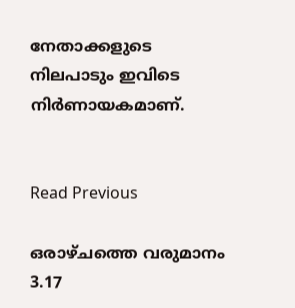നേതാക്കളുടെ നിലപാടും ഇവിടെ നിർണായകമാണ്.


Read Previous

ഒരാഴ്ചത്തെ വരുമാനം 3.17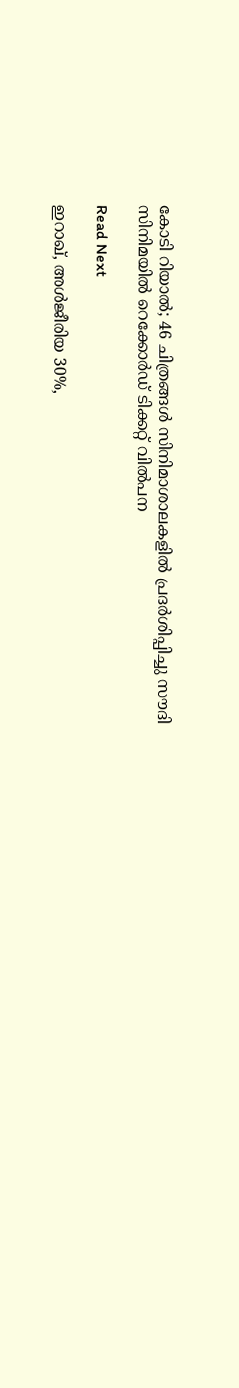കോടി റിയാൽ; 46 ചിത്രങ്ങൾ സിനിമാശാലകളിൽ പ്രദർശിപ്പിച്ചു സൗദി സിനിമയിൽ റെക്കോർഡ് ടിക്കറ്റ് വിൽപന

Read Next

ഇറാഖ്, അൾജീരിയ 30%,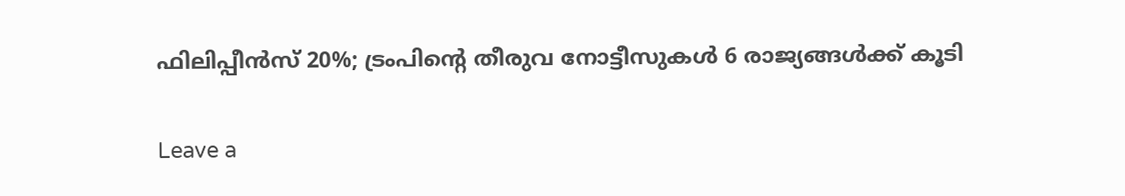ഫിലിപ്പീൻസ് 20%; ട്രംപിന്റെ തീരുവ നോട്ടീസുകൾ 6 രാജ്യങ്ങൾക്ക് കൂടി

Leave a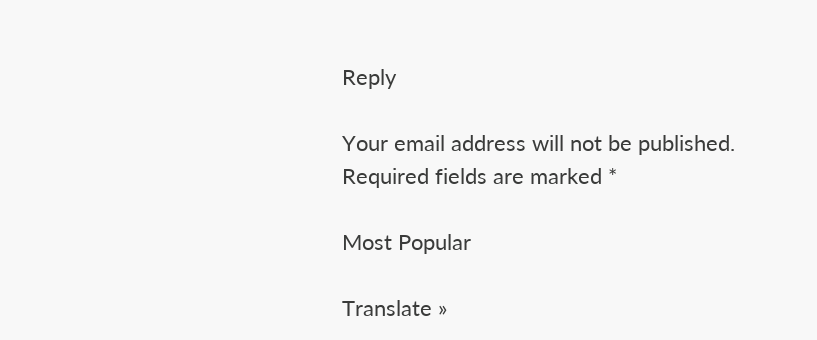Reply

Your email address will not be published. Required fields are marked *

Most Popular

Translate »